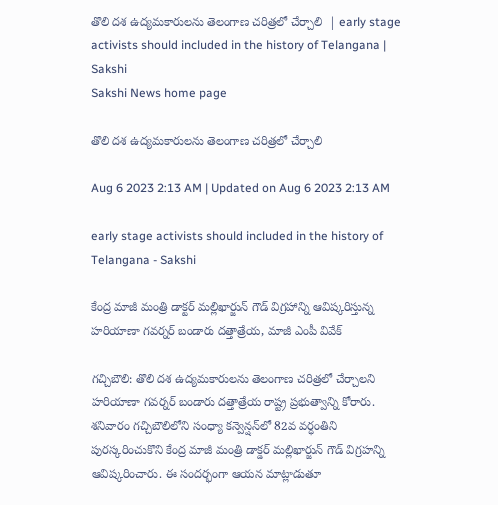తొలి దశ ఉద్యమకారులను తెలంగాణ చరిత్రలో చేర్చాలి  | early stage activists should included in the history of Telangana | Sakshi
Sakshi News home page

తొలి దశ ఉద్యమకారులను తెలంగాణ చరిత్రలో చేర్చాలి

Aug 6 2023 2:13 AM | Updated on Aug 6 2023 2:13 AM

early stage activists should included in the history of Telangana - Sakshi

కేంద్ర మాజీ మంత్రి డాక్టర్‌ మల్లిఖార్జున్‌ గౌడ్‌ విగ్రహాన్ని ఆవిష్కరిస్తున్న  హరియాణా గవర్నర్‌ బండారు దత్తాత్రేయ, మాజీ ఎంపీ వివేక్‌

గచ్చిబౌలి: తొలి దశ ఉద్యమకారులను తెలంగాణ చరిత్రలో చేర్చాలని హరియాణా గవర్నర్‌ బండారు దత్తాత్రేయ రాష్ట్ర ప్రభుత్వాన్ని కోరారు. శనివారం గచ్చిబౌలిలోని సంధ్యా కన్వెన్షన్‌లో 82వ వర్ధంతిని పురస్కరించుకొని కేంద్ర మాజీ మంత్రి డాక్డర్‌ మల్లిఖార్జున్‌ గౌడ్‌ విగ్రహన్ని ఆవిష్కరించారు. ఈ సందర్భంగా ఆయన మాట్లాడుతూ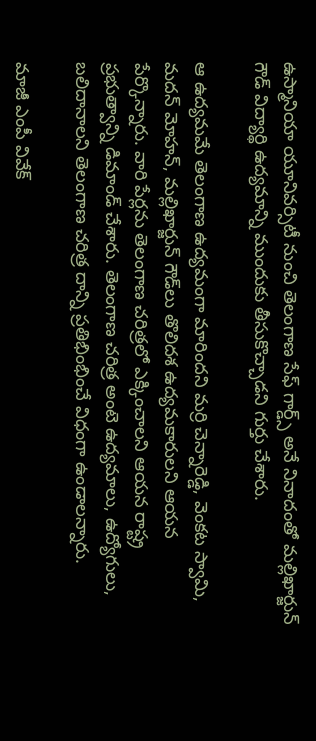ఉస్మానియా యూనివర్సిటీ నుంచి తెలంగాణ సేఫ్‌ గార్డ్స్‌ అనే నినాదంతో మల్లిఖార్జున్‌ గౌడ్‌ విద్యార్థి ఉద్యమాన్ని ముందుకు తీసుకొచ్చాడని గుర్తు చేశారు.

ఆ ఉద్యమమే తెలంగాణ ఉద్యమంగా మారిందని మర్రి చెన్నారెడ్డి, వెంకట స్వామి, మదన్‌ మోహన్, మల్లిఖార్జున్‌ గౌడ్‌లు తొలిదశ ఉద్యమకారులని ఆయన పేర్కొన్నారు. వారి పేర్లను తెలంగాణ చరిత్రలో ఎక్కించాలని ఆయన రాష్ట్ర ప్రభుత్వాన్ని డిమాండ్‌ చేశారు. తెలంగాణ చరిత్ర అంటె ఉద్యమాలు, ఉద్యోగులు, బలిదానాలని తెలంగాణ చరిత్ర దాన్ని ప్రతిభింభించే విధంగా ఉండాలన్నారు.

మాజీ ఎంపీ వివేక్‌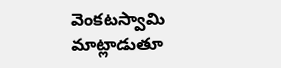వెంకటస్వామి మాట్లాడుతూ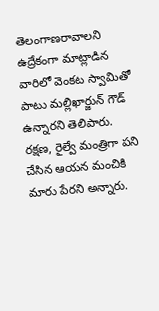తెలంగాణరావాలని ఉద్రేకంగా మాట్లాడిన వారిలో వెంకట స్వామితో పాటు మల్లిఖార్జున్‌ గౌడ్‌ ఉన్నారని తెలిపారు. రక్షణ, రైల్వే మంత్రిగా పని చేసిన ఆయన మంచికి మారు పేరని అన్నారు.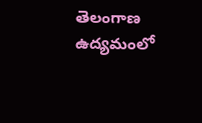తెలంగాణ ఉద్యమంలో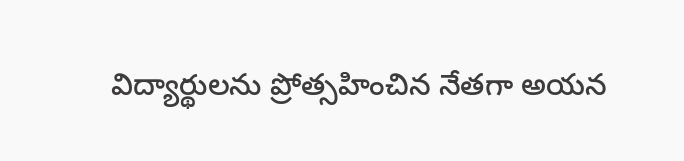విద్యార్థులను ప్రోత్సహించిన నేతగా అయన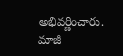అభివర్ణించారు.  మాజీ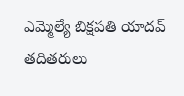ఎమ్మెల్యే బిక్షపతి యాదవ్‌ తదితరులు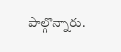పాల్గొన్నారు.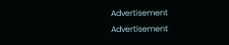Advertisement
Advertisement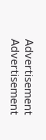Advertisement
Advertisement